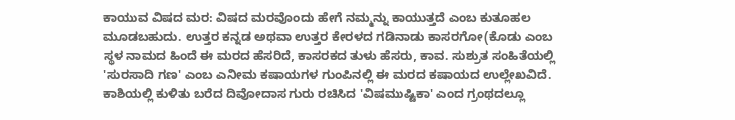ಕಾಯುವ ವಿಷದ ಮರ: ವಿಷದ ಮರವೊಂದು ಹೇಗೆ ನಮ್ಮನ್ನು ಕಾಯುತ್ತದೆ ಎಂಬ ಕುತೂಹಲ ಮೂಡಬಹುದು. ಉತ್ತರ ಕನ್ನಡ ಅಥವಾ ಉತ್ತರ ಕೇರಳದ ಗಡಿನಾಡು ಕಾಸರಗೋ(ಕೊಡು ಎಂಬ ಸ್ಥಳ ನಾಮದ ಹಿಂದೆ ಈ ಮರದ ಹೆಸರಿದೆ, ಕಾಸರಕದ ತುಳು ಹೆಸರು, ಕಾವ. ಸುಶ್ರುತ ಸಂಹಿತೆಯಲ್ಲಿ 'ಸುರಸಾದಿ ಗಣ' ಎಂಬ ಎನೀಮ ಕಷಾಯಗಳ ಗುಂಪಿನಲ್ಲಿ ಈ ಮರದ ಕಷಾಯದ ಉಲ್ಲೇಖವಿದೆ. ಕಾಶಿಯಲ್ಲಿ ಕುಳಿತು ಬರೆದ ದಿವೋದಾಸ ಗುರು ರಚಿಸಿದ 'ವಿಷಮುಷ್ಟಿಕಾ' ಎಂದ ಗ್ರಂಥದಲ್ಲೂ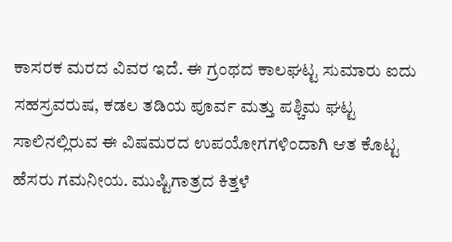ಕಾಸರಕ ಮರದ ವಿವರ ಇದೆ. ಈ ಗ್ರಂಥದ ಕಾಲಘಟ್ಟ ಸುಮಾರು ಐದು ಸಹಸ್ರವರುಷ, ಕಡಲ ತಡಿಯ ಪೂರ್ವ ಮತ್ತು ಪಶ್ಚಿಮ ಘಟ್ಟ ಸಾಲಿನಲ್ಲಿರುವ ಈ ವಿಷಮರದ ಉಪಯೋಗಗಳಿಂದಾಗಿ ಆತ ಕೊಟ್ಟ ಹೆಸರು ಗಮನೀಯ. ಮುಷ್ಟಿಗಾತ್ರದ ಕಿತ್ತಳೆ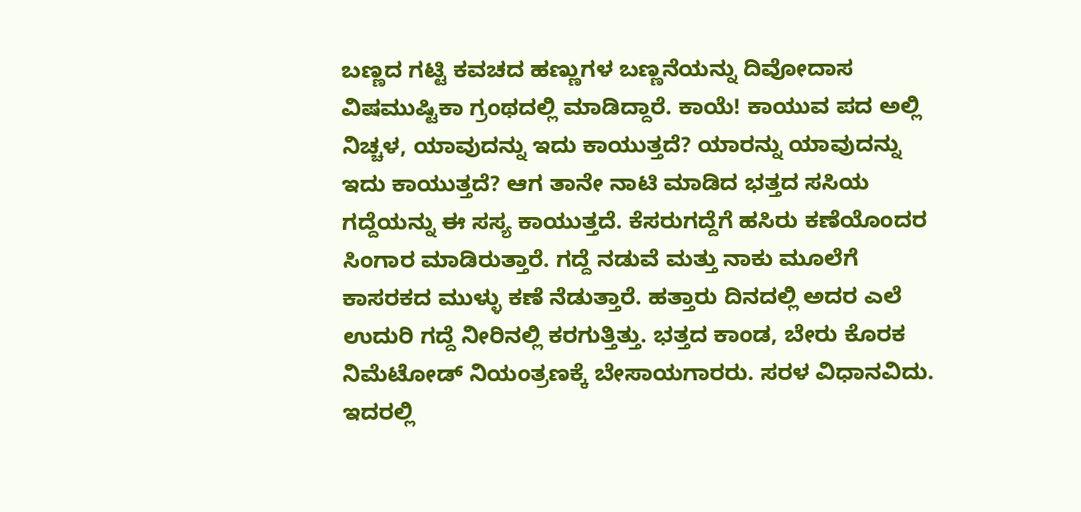ಬಣ್ಣದ ಗಟ್ಟಿ ಕವಚದ ಹಣ್ಣುಗಳ ಬಣ್ಣನೆಯನ್ನು ದಿವೋದಾಸ ವಿಷಮುಷ್ಟಿಕಾ ಗ್ರಂಥದಲ್ಲಿ ಮಾಡಿದ್ದಾರೆ. ಕಾಯೆ! ಕಾಯುವ ಪದ ಅಲ್ಲಿ ನಿಚ್ಚಳ, ಯಾವುದನ್ನು ಇದು ಕಾಯುತ್ತದೆ? ಯಾರನ್ನು ಯಾವುದನ್ನು ಇದು ಕಾಯುತ್ತದೆ? ಆಗ ತಾನೇ ನಾಟಿ ಮಾಡಿದ ಭತ್ತದ ಸಸಿಯ ಗದ್ದೆಯನ್ನು ಈ ಸಸ್ಯ ಕಾಯುತ್ತದೆ. ಕೆಸರುಗದ್ದೆಗೆ ಹಸಿರು ಕಣೆಯೊಂದರ ಸಿಂಗಾರ ಮಾಡಿರುತ್ತಾರೆ. ಗದ್ದೆ ನಡುವೆ ಮತ್ತು ನಾಕು ಮೂಲೆಗೆ ಕಾಸರಕದ ಮುಳ್ಳು ಕಣೆ ನೆಡುತ್ತಾರೆ. ಹತ್ತಾರು ದಿನದಲ್ಲಿ ಅದರ ಎಲೆ ಉದುರಿ ಗದ್ದೆ ನೀರಿನಲ್ಲಿ ಕರಗುತ್ತಿತ್ತು. ಭತ್ತದ ಕಾಂಡ, ಬೇರು ಕೊರಕ ನಿಮೆಟೋಡ್ ನಿಯಂತ್ರಣಕ್ಕೆ ಬೇಸಾಯಗಾರರು. ಸರಳ ವಿಧಾನವಿದು. ಇದರಲ್ಲಿ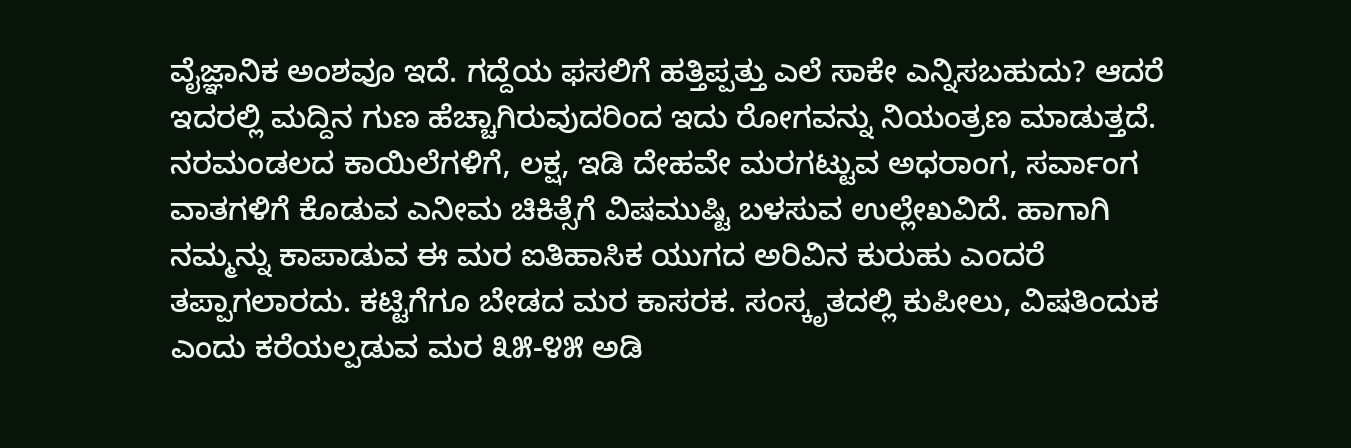ವೈಜ್ಞಾನಿಕ ಅಂಶವೂ ಇದೆ. ಗದ್ದೆಯ ಫಸಲಿಗೆ ಹತ್ತಿಪ್ಪತ್ತು ಎಲೆ ಸಾಕೇ ಎನ್ನಿಸಬಹುದು? ಆದರೆ ಇದರಲ್ಲಿ ಮದ್ದಿನ ಗುಣ ಹೆಚ್ಚಾಗಿರುವುದರಿಂದ ಇದು ರೋಗವನ್ನು ನಿಯಂತ್ರಣ ಮಾಡುತ್ತದೆ. ನರಮಂಡಲದ ಕಾಯಿಲೆಗಳಿಗೆ, ಲಕ್ಷ, ಇಡಿ ದೇಹವೇ ಮರಗಟ್ಟುವ ಅಧರಾಂಗ, ಸರ್ವಾಂಗ ವಾತಗಳಿಗೆ ಕೊಡುವ ಎನೀಮ ಚಿಕಿತ್ಸೆಗೆ ವಿಷಮುಷ್ಟಿ ಬಳಸುವ ಉಲ್ಲೇಖವಿದೆ. ಹಾಗಾಗಿ ನಮ್ಮನ್ನು ಕಾಪಾಡುವ ಈ ಮರ ಐತಿಹಾಸಿಕ ಯುಗದ ಅರಿವಿನ ಕುರುಹು ಎಂದರೆ ತಪ್ಪಾಗಲಾರದು. ಕಟ್ಟಿಗೆಗೂ ಬೇಡದ ಮರ ಕಾಸರಕ. ಸಂಸ್ಕೃತದಲ್ಲಿ ಕುಪೀಲು, ವಿಷತಿಂದುಕ ಎಂದು ಕರೆಯಲ್ಪಡುವ ಮರ ೩೫-೪೫ ಅಡಿ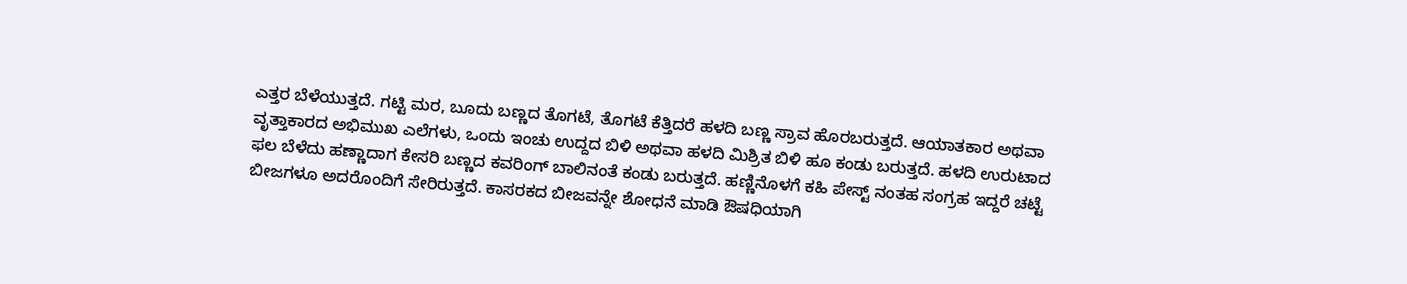ಎತ್ತರ ಬೆಳೆಯುತ್ತದೆ. ಗಟ್ಟಿ ಮರ, ಬೂದು ಬಣ್ಣದ ತೊಗಟೆ, ತೊಗಟೆ ಕೆತ್ತಿದರೆ ಹಳದಿ ಬಣ್ಣ ಸ್ರಾವ ಹೊರಬರುತ್ತದೆ. ಆಯಾತಕಾರ ಅಥವಾ ವೃತ್ತಾಕಾರದ ಅಭಿಮುಖ ಎಲೆಗಳು, ಒಂದು ಇಂಚು ಉದ್ದದ ಬಿಳಿ ಅಥವಾ ಹಳದಿ ಮಿಶ್ರಿತ ಬಿಳಿ ಹೂ ಕಂಡು ಬರುತ್ತದೆ. ಹಳದಿ ಉರುಟಾದ ಫಲ ಬೆಳೆದು ಹಣ್ಣಾದಾಗ ಕೇಸರಿ ಬಣ್ಣದ ಕವರಿಂಗ್ ಬಾಲಿನಂತೆ ಕಂಡು ಬರುತ್ತದೆ. ಹಣ್ಣಿನೊಳಗೆ ಕಹಿ ಪೇಸ್ಟ್ ನಂತಹ ಸಂಗ್ರಹ ಇದ್ದರೆ ಚಟ್ಟೆ ಬೀಜಗಳೂ ಅದರೊಂದಿಗೆ ಸೇರಿರುತ್ತದೆ. ಕಾಸರಕದ ಬೀಜವನ್ನೇ ಶೋಧನೆ ಮಾಡಿ ಔಷಧಿಯಾಗಿ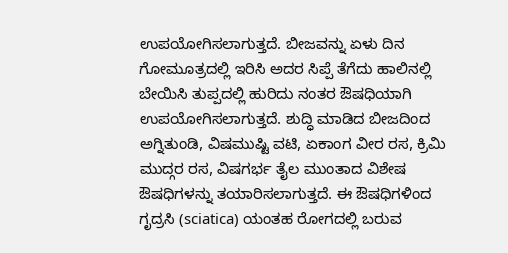ಉಪಯೋಗಿಸಲಾಗುತ್ತದೆ. ಬೀಜವನ್ನು ಏಳು ದಿನ ಗೋಮೂತ್ರದಲ್ಲಿ ಇರಿಸಿ ಅದರ ಸಿಪ್ಪೆ ತೆಗೆದು ಹಾಲಿನಲ್ಲಿ ಬೇಯಿಸಿ ತುಪ್ಪದಲ್ಲಿ ಹುರಿದು ನಂತರ ಔಷಧಿಯಾಗಿ ಉಪಯೋಗಿಸಲಾಗುತ್ತದೆ. ಶುದ್ಧಿ ಮಾಡಿದ ಬೀಜದಿಂದ ಅಗ್ನಿತುಂಡಿ, ವಿಷಮುಷ್ಟಿ ವಟಿ, ಏಕಾಂಗ ವೀರ ರಸ, ಕ್ರಿಮಿ ಮುದ್ಗರ ರಸ, ವಿಷಗರ್ಭ ತೈಲ ಮುಂತಾದ ವಿಶೇಷ ಔಷಧಿಗಳನ್ನು ತಯಾರಿಸಲಾಗುತ್ತದೆ. ಈ ಔಷಧಿಗಳಿಂದ ಗೃದ್ರಸಿ (sciatica) ಯಂತಹ ರೋಗದಲ್ಲಿ ಬರುವ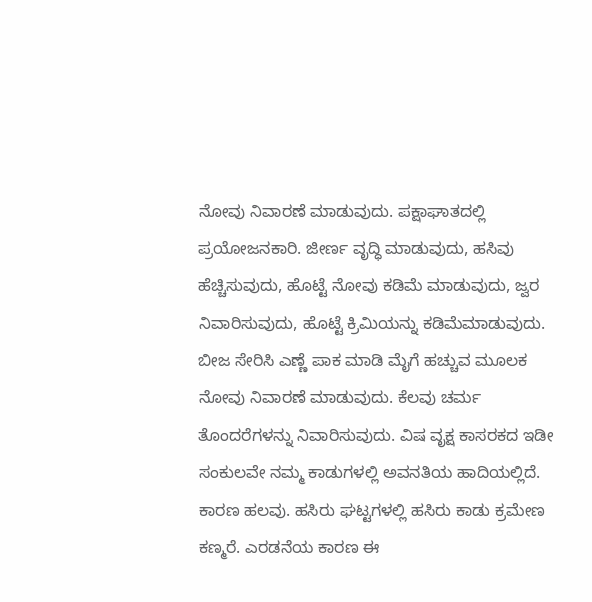ನೋವು ನಿವಾರಣೆ ಮಾಡುವುದು. ಪಕ್ಷಾಘಾತದಲ್ಲಿ ಪ್ರಯೋಜನಕಾರಿ. ಜೀರ್ಣ ವೃದ್ಧಿ ಮಾಡುವುದು, ಹಸಿವು ಹೆಚ್ಚಿಸುವುದು, ಹೊಟ್ಟೆ ನೋವು ಕಡಿಮೆ ಮಾಡುವುದು, ಜ್ವರ ನಿವಾರಿಸುವುದು, ಹೊಟ್ಟೆ ಕ್ರಿಮಿಯನ್ನು ಕಡಿಮೆಮಾಡುವುದು. ಬೀಜ ಸೇರಿಸಿ ಎಣ್ಣೆ ಪಾಕ ಮಾಡಿ ಮೈಗೆ ಹಚ್ಚುವ ಮೂಲಕ ನೋವು ನಿವಾರಣೆ ಮಾಡುವುದು. ಕೆಲವು ಚರ್ಮ ತೊಂದರೆಗಳನ್ನು ನಿವಾರಿಸುವುದು. ವಿಷ ವೃಕ್ಷ ಕಾಸರಕದ ಇಡೀ ಸಂಕುಲವೇ ನಮ್ಮ ಕಾಡುಗಳಲ್ಲಿ ಅವನತಿಯ ಹಾದಿಯಲ್ಲಿದೆ. ಕಾರಣ ಹಲವು. ಹಸಿರು ಘಟ್ಟಗಳಲ್ಲಿ ಹಸಿರು ಕಾಡು ಕ್ರಮೇಣ ಕಣ್ಮರೆ. ಎರಡನೆಯ ಕಾರಣ ಈ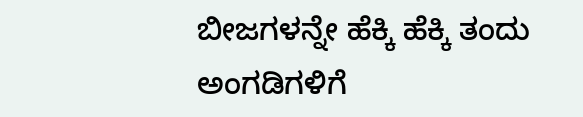ಬೀಜಗಳನ್ನೇ ಹೆಕ್ಕಿ ಹೆಕ್ಕಿ ತಂದು ಅಂಗಡಿಗಳಿಗೆ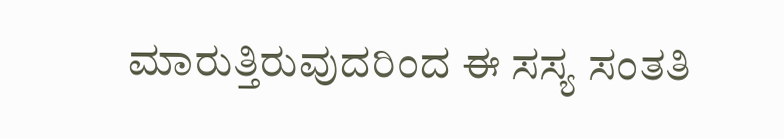ಮಾರುತ್ತಿರುವುದರಿಂದ ಈ ಸಸ್ಯ ಸಂತತಿ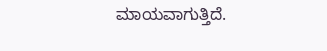ಮಾಯವಾಗುತ್ತಿದೆ.